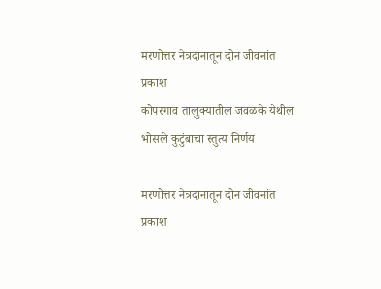मरणोत्तर नेत्रदानातून दोन जीवनांत प्रकाश
कोपरगाव तालुक्यातील जवळके येथील भोसले कुटुंबाचा स्तुत्य निर्णय

मरणोत्तर नेत्रदानातून दोन जीवनांत प्रकाश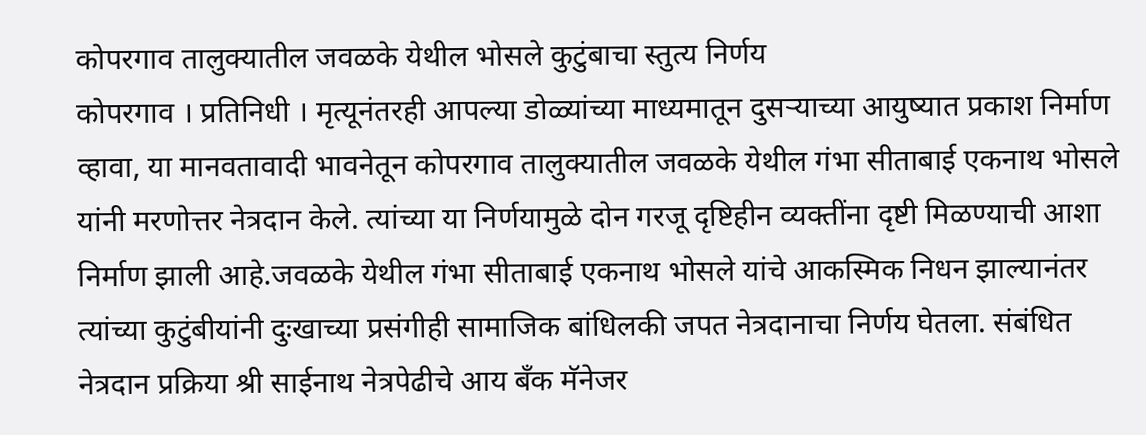कोपरगाव तालुक्यातील जवळके येथील भोसले कुटुंबाचा स्तुत्य निर्णय
कोपरगाव । प्रतिनिधी । मृत्यूनंतरही आपल्या डोळ्यांच्या माध्यमातून दुसऱ्याच्या आयुष्यात प्रकाश निर्माण व्हावा, या मानवतावादी भावनेतून कोपरगाव तालुक्यातील जवळके येथील गंभा सीताबाई एकनाथ भोसले यांनी मरणोत्तर नेत्रदान केले. त्यांच्या या निर्णयामुळे दोन गरजू दृष्टिहीन व्यक्तींना दृष्टी मिळण्याची आशा निर्माण झाली आहे.जवळके येथील गंभा सीताबाई एकनाथ भोसले यांचे आकस्मिक निधन झाल्यानंतर त्यांच्या कुटुंबीयांनी दुःखाच्या प्रसंगीही सामाजिक बांधिलकी जपत नेत्रदानाचा निर्णय घेतला. संबंधित नेत्रदान प्रक्रिया श्री साईनाथ नेत्रपेढीचे आय बँक मॅनेजर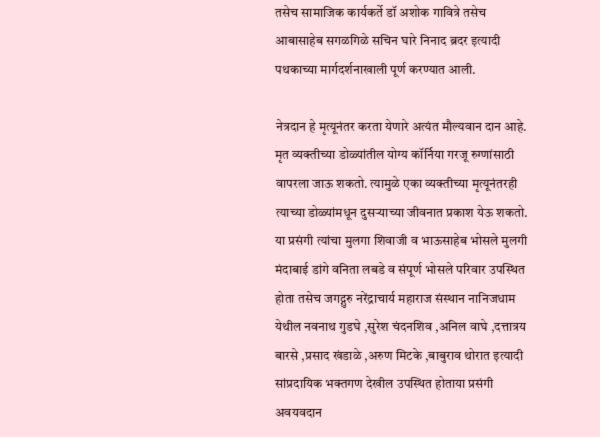तसेच सामाजिक कार्यकर्ते डॉ अशोक गावित्रे तसेच आबासाहेब सगळगिळे सचिन घारे निनाद ब्रदर इत्यादी पथकाच्या मार्गदर्शनाखाली पूर्ण करण्यात आली.

नेत्रदान हे मृत्यूनंतर करता येणारे अत्यंत मौल्यवान दान आहे. मृत व्यक्तीच्या डोळ्यांतील योग्य कॉर्निया गरजू रुग्णांसाठी वापरला जाऊ शकतो. त्यामुळे एका व्यक्तीच्या मृत्यूनंतरही त्याच्या डोळ्यांमधून दुसऱ्याच्या जीवनात प्रकाश येऊ शकतो. या प्रसंगी त्यांचा मुलगा शिवाजी व भाऊसाहेब भोसले मुलगी मंदाबाई डांगे वनिता लबडे व संपूर्ण भोसले परिवार उपस्थित होता तसेच जगद्गुरु नरेंद्राचार्य महाराज संस्थान नानिजधाम येथील नवनाथ गुडघे ,सुरेश चंदनशिव ,अनिल वाघे ,दत्तात्रय बारसे ,प्रसाद खंडाळे ,अरुण मिटके ,बाबुराव थोरात इत्यादी सांप्रदायिक भक्तगण देखील उपस्थित होताया प्रसंगी अवयवदान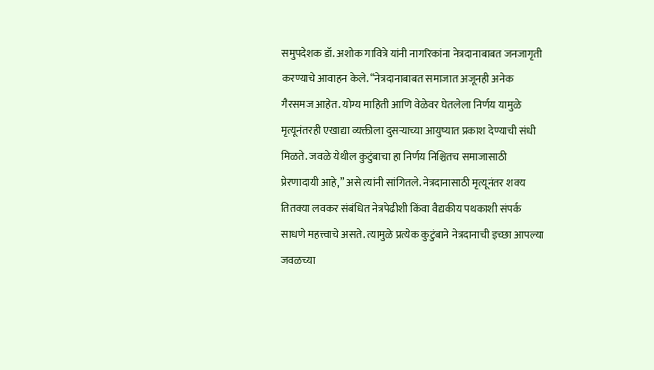समुपदेशक डॉ. अशोक गावित्रे यांनी नागरिकांना नेत्रदानाबाबत जनजागृती करण्याचे आवाहन केले. “नेत्रदानाबाबत समाजात अजूनही अनेक गैरसमज आहेत. योग्य माहिती आणि वेळेवर घेतलेला निर्णय यामुळे मृत्यूनंतरही एखाद्या व्यक्तीला दुसऱ्याच्या आयुष्यात प्रकाश देण्याची संधी मिळते. जवळे येथील कुटुंबाचा हा निर्णय निश्चितच समाजासाठी प्रेरणादायी आहे,” असे त्यांनी सांगितले. नेत्रदानासाठी मृत्यूनंतर शक्य तितक्या लवकर संबंधित नेत्रपेढीशी किंवा वैद्यकीय पथकाशी संपर्क साधणे महत्त्वाचे असते. त्यामुळे प्रत्येक कुटुंबाने नेत्रदानाची इच्छा आपल्या जवळच्या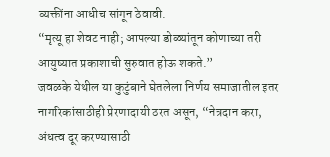व्यक्तींना आधीच सांगून ठेवावी.
“मृत्यू हा शेवट नाही; आपल्या डोळ्यांतून कोणाच्या तरी आयुष्यात प्रकाशाची सुरुवात होऊ शकते.”
जवळके येथील या कुटुंबाने घेतलेला निर्णय समाजातील इतर नागरिकांसाठीही प्रेरणादायी ठरत असून, “नेत्रदान करा, अंधत्व दूर करण्यासाठी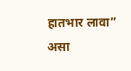हातभार लावा” असा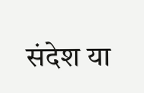संदेश या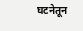घटनेतून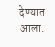देण्यात आला.